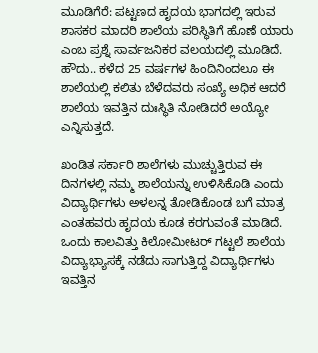ಮೂಡಿಗೆರೆ: ಪಟ್ಟಣದ ಹೃದಯ ಭಾಗದಲ್ಲಿ ಇರುವ ಶಾಸಕರ ಮಾದರಿ ಶಾಲೆಯ ಪರಿಸ್ಥಿತಿಗೆ ಹೊಣೆ ಯಾರು ಎಂಬ ಪ್ರಶ್ನೆ ಸಾರ್ವಜನಿಕರ ವಲಯದಲ್ಲಿ ಮೂಡಿದೆ.
ಹೌದು.. ಕಳೆದ 25 ವರ್ಷಗಳ ಹಿಂದಿನಿಂದಲೂ ಈ ಶಾಲೆಯಲ್ಲಿ ಕಲಿತು ಬೆಳೆದವರು ಸಂಖ್ಯೆ ಅಧಿಕ ಆದರೆ ಶಾಲೆಯ ಇವತ್ತಿನ ದುಃಸ್ಥಿತಿ ನೋಡಿದರೆ ಅಯ್ಯೋ ಎನ್ನಿಸುತ್ತದೆ.

ಖಂಡಿತ ಸರ್ಕಾರಿ ಶಾಲೆಗಳು ಮುಚ್ಚುತ್ತಿರುವ ಈ ದಿನಗಳಲ್ಲಿ ನಮ್ಮ ಶಾಲೆಯನ್ನು ಉಳಿಸಿಕೊಡಿ ಎಂದು ವಿದ್ಯಾರ್ಥಿಗಳು ಅಳಲನ್ನ ತೋಡಿಕೊಂಡ ಬಗೆ ಮಾತ್ರ ಎಂತಹವರು ಹೃದಯ ಕೂಡ ಕರಗುವಂತೆ ಮಾಡಿದೆ.
ಒಂದು ಕಾಲವಿತ್ತು ಕಿಲೋಮೀಟರ್ ಗಟ್ಟಲೆ ಶಾಲೆಯ ವಿದ್ಯಾಭ್ಯಾಸಕ್ಕೆ ನಡೆದು ಸಾಗುತ್ತಿದ್ದ ವಿದ್ಯಾರ್ಥಿಗಳು ಇವತ್ತಿನ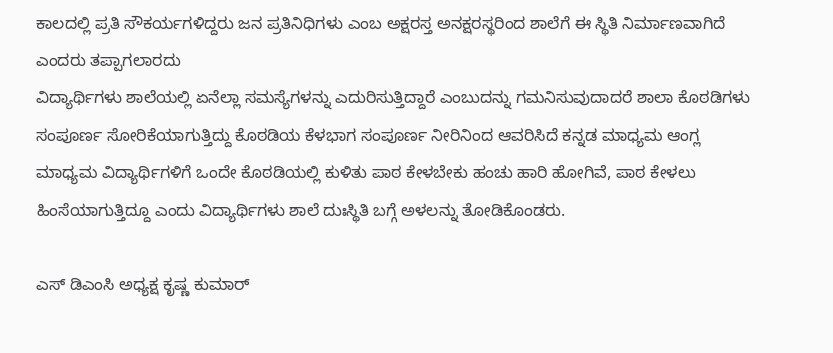ಕಾಲದಲ್ಲಿ ಪ್ರತಿ ಸೌಕರ್ಯಗಳಿದ್ದರು ಜನ ಪ್ರತಿನಿಧಿಗಳು ಎಂಬ ಅಕ್ಷರಸ್ತ ಅನಕ್ಷರಸ್ಥರಿಂದ ಶಾಲೆಗೆ ಈ ಸ್ಥಿತಿ ನಿರ್ಮಾಣವಾಗಿದೆ ಎಂದರು ತಪ್ಪಾಗಲಾರದು
ವಿದ್ಯಾರ್ಥಿಗಳು ಶಾಲೆಯಲ್ಲಿ ಏನೆಲ್ಲಾ ಸಮಸ್ಯೆಗಳನ್ನು ಎದುರಿಸುತ್ತಿದ್ದಾರೆ ಎಂಬುದನ್ನು ಗಮನಿಸುವುದಾದರೆ ಶಾಲಾ ಕೊಠಡಿಗಳು ಸಂಪೂರ್ಣ ಸೋರಿಕೆಯಾಗುತ್ತಿದ್ದು ಕೊಠಡಿಯ ಕೆಳಭಾಗ ಸಂಪೂರ್ಣ ನೀರಿನಿಂದ ಆವರಿಸಿದೆ ಕನ್ನಡ ಮಾಧ್ಯಮ ಆಂಗ್ಲ ಮಾಧ್ಯಮ ವಿದ್ಯಾರ್ಥಿಗಳಿಗೆ ಒಂದೇ ಕೊಠಡಿಯಲ್ಲಿ ಕುಳಿತು ಪಾಠ ಕೇಳಬೇಕು ಹಂಚು ಹಾರಿ ಹೋಗಿವೆ, ಪಾಠ ಕೇಳಲು ಹಿಂಸೆಯಾಗುತ್ತಿದ್ದೂ ಎಂದು ವಿದ್ಯಾರ್ಥಿಗಳು ಶಾಲೆ ದುಃಸ್ಥಿತಿ ಬಗ್ಗೆ ಅಳಲನ್ನು ತೋಡಿಕೊಂಡರು.

ಎಸ್ ಡಿಎಂಸಿ ಅಧ್ಯಕ್ಷ ಕೃಷ್ಣ ಕುಮಾರ್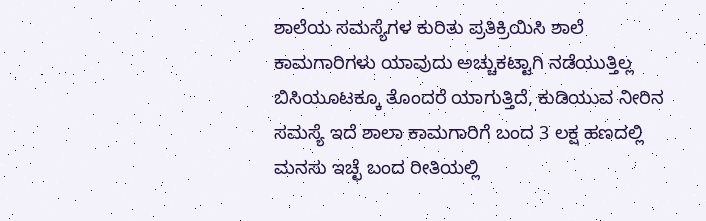ಶಾಲೆಯ ಸಮಸ್ಯೆಗಳ ಕುರಿತು ಪ್ರತಿಕ್ರಿಯಿಸಿ ಶಾಲೆ ಕಾಮಗಾರಿಗಳು ಯಾವುದು ಅಚ್ಚುಕಟ್ಟಾಗಿ ನಡೆಯುತ್ತಿಲ್ಲ ಬಿಸಿಯೂಟಕ್ಕೂ ತೊಂದರೆ ಯಾಗುತ್ತಿದೆ, ಕುಡಿಯುವ ನೀರಿನ ಸಮಸ್ಯೆ ಇದೆ ಶಾಲಾ ಕಾಮಗಾರಿಗೆ ಬಂದ 3 ಲಕ್ಷ ಹಣದಲ್ಲಿ ಮನಸು ಇಚ್ಛೆ ಬಂದ ರೀತಿಯಲ್ಲಿ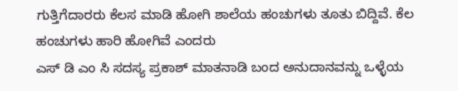ಗುತ್ತಿಗೆದಾರರು ಕೆಲಸ ಮಾಡಿ ಹೋಗಿ ಶಾಲೆಯ ಹಂಚುಗಳು ತೂತು ಬಿದ್ದಿವೆ. ಕೆಲ ಹಂಚುಗಳು ಹಾರಿ ಹೋಗಿವೆ ಎಂದರು
ಎಸ್ ಡಿ ಎಂ ಸಿ ಸದಸ್ಯ ಪ್ರಕಾಶ್ ಮಾತನಾಡಿ ಬಂದ ಅನುದಾನವನ್ನು ಒಳ್ಳೆಯ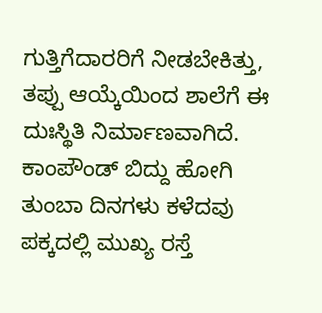ಗುತ್ತಿಗೆದಾರರಿಗೆ ನೀಡಬೇಕಿತ್ತು, ತಪ್ಪು ಆಯ್ಕೆಯಿಂದ ಶಾಲೆಗೆ ಈ ದುಃಸ್ಥಿತಿ ನಿರ್ಮಾಣವಾಗಿದೆ. ಕಾಂಪೌಂಡ್ ಬಿದ್ದು ಹೋಗಿ ತುಂಬಾ ದಿನಗಳು ಕಳೆದವು ಪಕ್ಕದಲ್ಲಿ ಮುಖ್ಯ ರಸ್ತೆ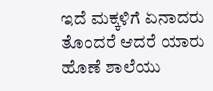ಇದೆ ಮಕ್ಕಳಿಗೆ ಏನಾದರು ತೊಂದರೆ ಆದರೆ ಯಾರು ಹೊಣೆ ಶಾಲೆಯು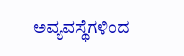ಅವ್ಯವಸ್ಥೆಗಳಿಂದ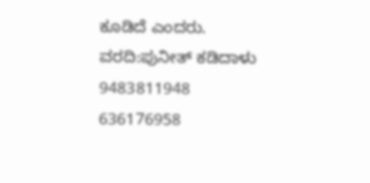ಕೂಡಿದೆ ಎಂದರು.
ವರದಿ:ಪುನೀತ್ ಕಡಿದಾಳು
9483811948
636176958